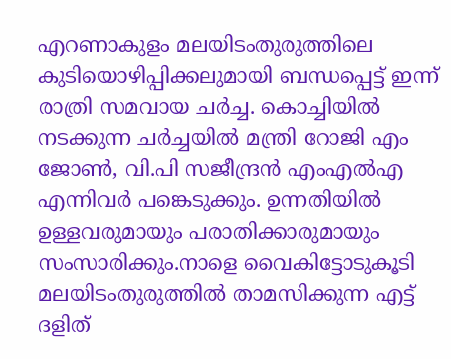എറണാകുളം മലയിടംതുരുത്തിലെ കുടിയൊഴിപ്പിക്കലുമായി ബന്ധപ്പെട്ട് ഇന്ന് രാത്രി സമവായ ചർച്ച. കൊച്ചിയിൽ നടക്കുന്ന ചർച്ചയിൽ മന്ത്രി റോജി എം ജോൺ, വി.പി സജീന്ദ്രൻ എംഎൽഎ എന്നിവർ പങ്കെടുക്കും. ഉന്നതിയിൽ ഉള്ളവരുമായും പരാതിക്കാരുമായും സംസാരിക്കും.നാളെ വൈകിട്ടോടുകൂടി മലയിടംതുരുത്തിൽ താമസിക്കുന്ന എട്ട് ദളിത്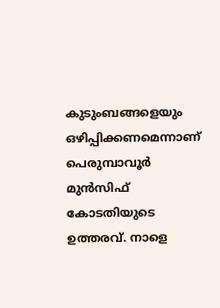കുടുംബങ്ങളെയും ഒഴിപ്പിക്കണമെന്നാണ് പെരുമ്പാവൂർ മുൻസിഫ് കോടതിയുടെ ഉത്തരവ്. നാളെ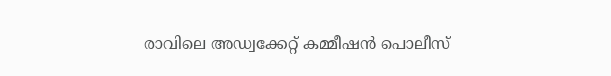രാവിലെ അഡ്വക്കേറ്റ് കമ്മീഷൻ പൊലീസ്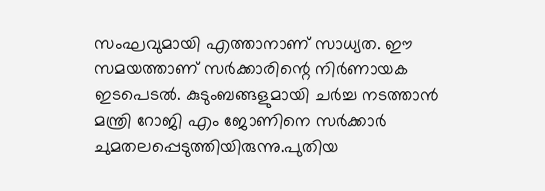സംഘവുമായി എത്താനാണ് സാധ്യത. ഈ സമയത്താണ് സർക്കാരിന്റെ നിർണായക ഇടപെടൽ. കുടുംബങ്ങളുമായി ചർച്ച നടത്താൻ മന്ത്രി റോജി എം ജോണിനെ സർക്കാർ ചുമതലപ്പെടുത്തിയിരുന്നു.പുതിയ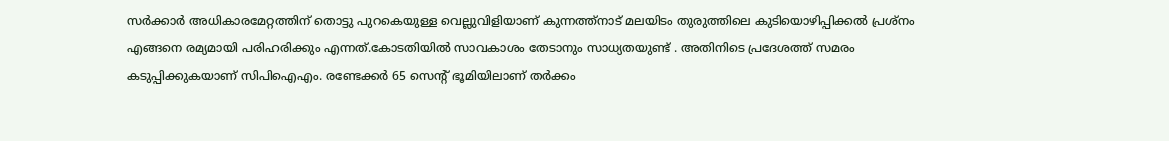സർക്കാർ അധികാരമേറ്റത്തിന് തൊട്ടു പുറകെയുള്ള വെല്ലുവിളിയാണ് കുന്നത്ത്നാട് മലയിടം തുരുത്തിലെ കുടിയൊഴിപ്പിക്കൽ പ്രശ്നം എങ്ങനെ രമ്യമായി പരിഹരിക്കും എന്നത്.കോടതിയിൽ സാവകാശം തേടാനും സാധ്യതയുണ്ട് . അതിനിടെ പ്രദേശത്ത് സമരം കടുപ്പിക്കുകയാണ് സിപിഐഎം. രണ്ടേക്കർ 65 സെന്റ് ഭൂമിയിലാണ് തർക്കം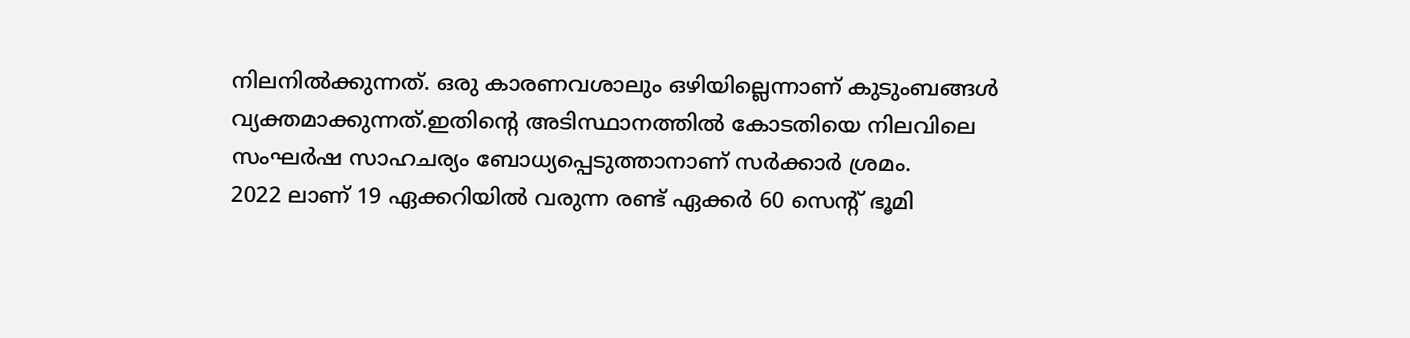നിലനിൽക്കുന്നത്. ഒരു കാരണവശാലും ഒഴിയില്ലെന്നാണ് കുടുംബങ്ങൾ വ്യക്തമാക്കുന്നത്.ഇതിന്റെ അടിസ്ഥാനത്തിൽ കോടതിയെ നിലവിലെ സംഘർഷ സാഹചര്യം ബോധ്യപ്പെടുത്താനാണ് സർക്കാർ ശ്രമം.
2022 ലാണ് 19 ഏക്കറിയിൽ വരുന്ന രണ്ട് ഏക്കർ 60 സെന്റ് ഭൂമി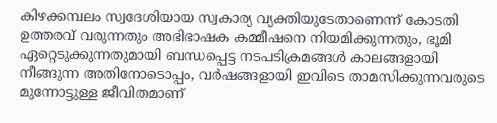കിഴക്കമ്പലം സ്വദേശിയായ സ്വകാര്യ വ്യക്തിയുടേതാണെന്ന് കോടതി ഉത്തരവ് വരുന്നതും അഭിഭാഷക കമ്മീഷനെ നിയമിക്കുന്നതും, ഭൂമി ഏറ്റെടുക്കുന്നതുമായി ബന്ധപ്പെട്ട നടപടിക്രമങ്ങൾ കാലങ്ങളായി നീങ്ങുന്ന അതിനോടൊപ്പം, വർഷങ്ങളായി ഇവിടെ താമസിക്കുന്നവരുടെ മുന്നോട്ടുള്ള ജീവിതമാണ്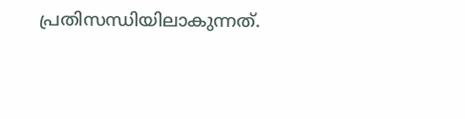പ്രതിസന്ധിയിലാകുന്നത്.